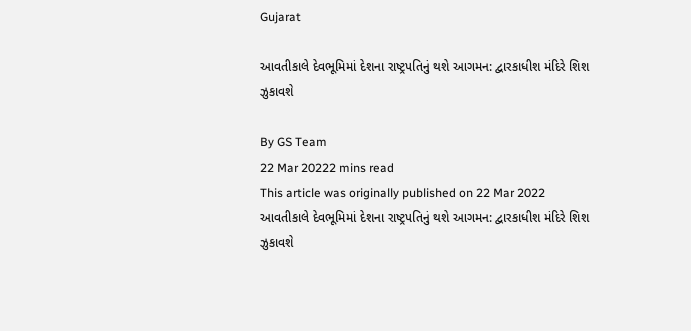Gujarat

આવતીકાલે દેવભૂમિમાં દેશના રાષ્ટ્રપતિનું થશે આગમન: દ્વારકાધીશ મંદિરે શિશ ઝુકાવશે

By GS Team
22 Mar 20222 mins read
This article was originally published on 22 Mar 2022
આવતીકાલે દેવભૂમિમાં દેશના રાષ્ટ્રપતિનું થશે આગમન: દ્વારકાધીશ મંદિરે શિશ ઝુકાવશે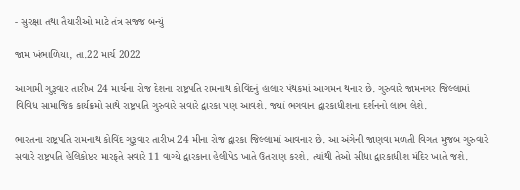- સુરક્ષા તથા તૈયારીઓ માટે તંત્ર સજ્જ બન્યું

જામ ખંભાળિયા, તા.22 માર્ચ 2022

આગામી ગુરૂવાર તારીખ 24 માર્ચના રોજ દેશના રાષ્ટ્રપતિ રામનાથ કોવિંદનું હાલાર પંથકમાં આગમન થનાર છે. ગુરુવારે જામનગર જિલ્લામાં વિવિધ સામાજિક કાર્યક્રમો સાથે રાષ્ટ્રપતિ ગુરુવારે સવારે દ્વારકા પણ આવશે. જ્યાં ભગવાન દ્વારકાધીશના દર્શનનો લાભ લેશે.

ભારતના રાષ્ટ્રપતિ રામનાથ કોવિંદ ગુરૂવાર તારીખ 24 મીના રોજ દ્વારકા જિલ્લામાં આવનાર છે. આ અંગેની જાણવા મળતી વિગત મુજબ ગુરુવારે સવારે રાષ્ટ્રપતિ હેલિકોપ્ટર મારફતે સવારે 11 વાગ્યે દ્વારકાના હેલીપેડ ખાતે ઉતરાણ કરશે. ત્યાંથી તેઓ સીધા દ્વારકાધીશ મંદિર ખાતે જશે.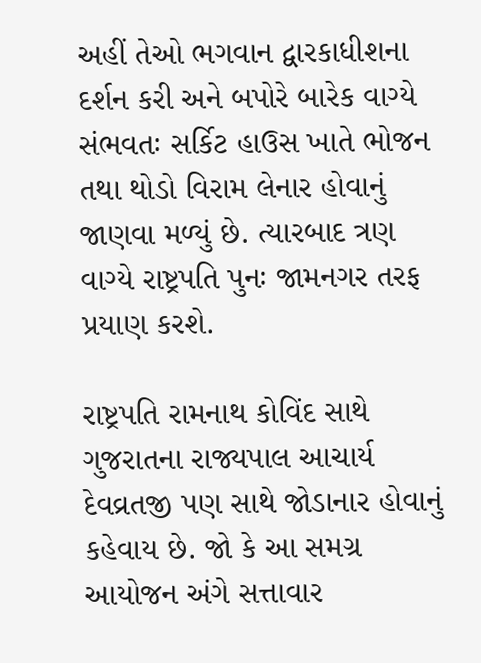અહીં તેઓ ભગવાન દ્વારકાધીશના દર્શન કરી અને બપોરે બારેક વાગ્યે સંભવતઃ સર્કિટ હાઉસ ખાતે ભોજન તથા થોડો વિરામ લેનાર હોવાનું જાણવા મળ્યું છે. ત્યારબાદ ત્રણ વાગ્યે રાષ્ટ્રપતિ પુનઃ જામનગર તરફ પ્રયાણ કરશે.

રાષ્ટ્રપતિ રામનાથ કોવિંદ સાથે ગુજરાતના રાજ્યપાલ આચાર્ય દેવવ્રતજી પણ સાથે જોડાનાર હોવાનું કહેવાય છે. જો કે આ સમગ્ર આયોજન અંગે સત્તાવાર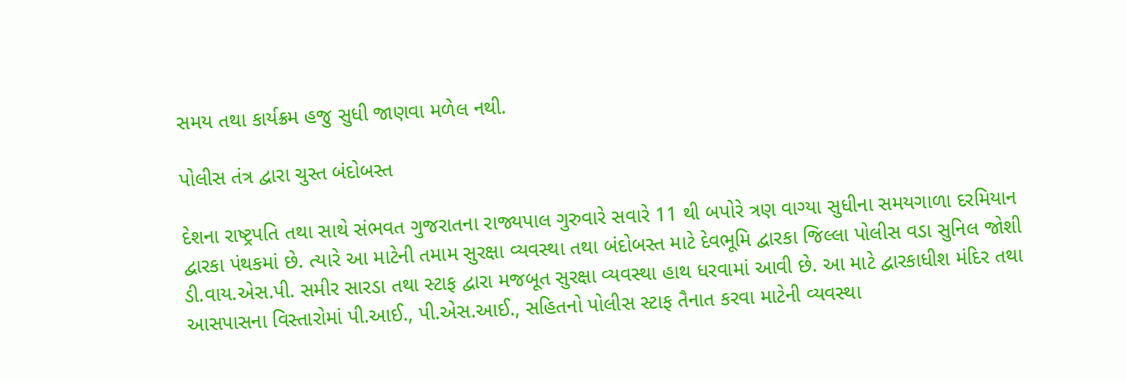સમય તથા કાર્યક્રમ હજુ સુધી જાણવા મળેલ નથી.

પોલીસ તંત્ર દ્વારા ચુસ્ત બંદોબસ્ત

દેશના રાષ્ટ્રપતિ તથા સાથે સંભવત ગુજરાતના રાજ્યપાલ ગુરુવારે સવારે 11 થી બપોરે ત્રણ વાગ્યા સુધીના સમયગાળા દરમિયાન દ્વારકા પંથકમાં છે. ત્યારે આ માટેની તમામ સુરક્ષા વ્યવસ્થા તથા બંદોબસ્ત માટે દેવભૂમિ દ્વારકા જિલ્લા પોલીસ વડા સુનિલ જોશી ડી.વાય.એસ.પી. સમીર સારડા તથા સ્ટાફ દ્વારા મજબૂત સુરક્ષા વ્યવસ્થા હાથ ધરવામાં આવી છે. આ માટે દ્વારકાધીશ મંદિર તથા આસપાસના વિસ્તારોમાં પી.આઈ., પી.એસ.આઈ., સહિતનો પોલીસ સ્ટાફ તૈનાત કરવા માટેની વ્યવસ્થા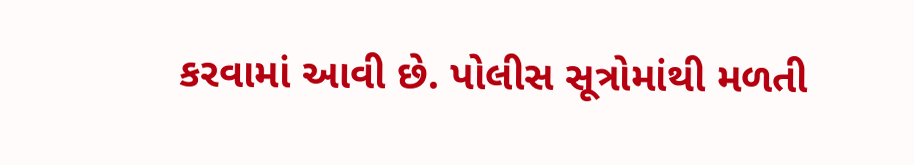કરવામાં આવી છે. પોલીસ સૂત્રોમાંથી મળતી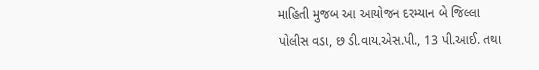માહિતી મુજબ આ આયોજન દરમ્યાન બે જિલ્લા પોલીસ વડા, છ ડી.વાય.એસ.પી., 13 પી.આઈ. તથા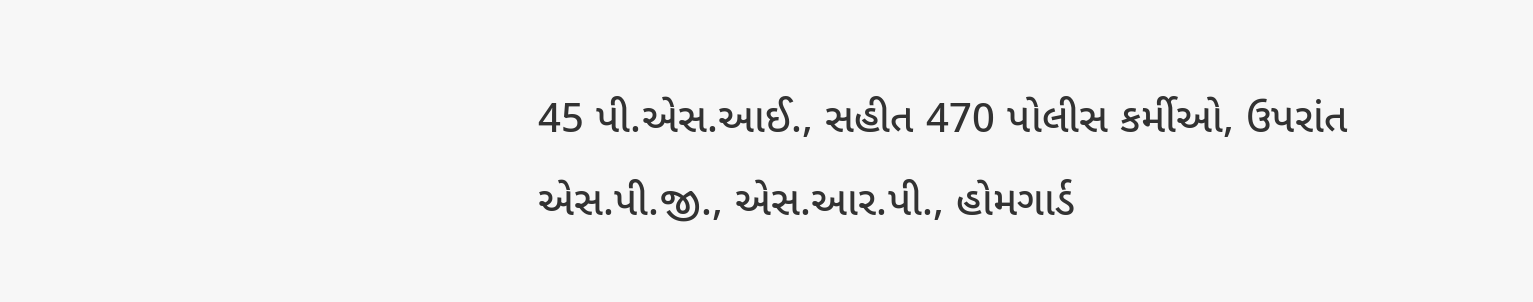45 પી.એસ.આઈ., સહીત 470 પોલીસ કર્મીઓ, ઉપરાંત એસ.પી.જી., એસ.આર.પી., હોમગાર્ડ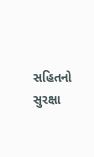સહિતનો સુરક્ષા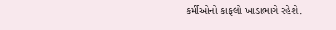કર્મીઓનો કાફલો ખાડાભાગે રહેશે.